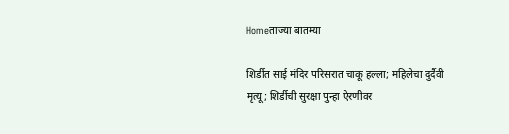Homeताज्या बातम्या

शिर्डीत साई मंदिर परिसरात चाकू हल्ला; महिलेचा दुर्दैवी मृत्यू; शिर्डीची सुरक्षा पुन्हा ऐरणीवर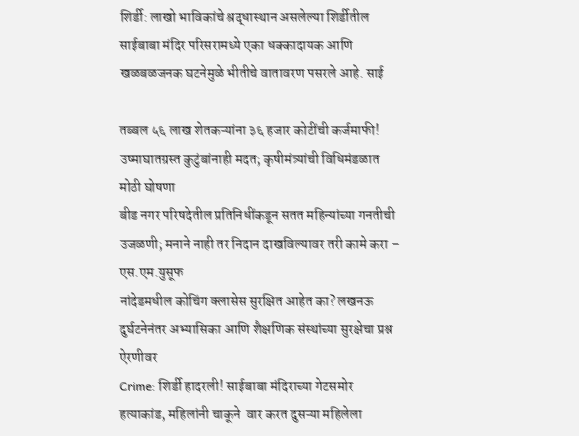शिर्डी: लाखो भाविकांचे श्रद्धास्थान असलेल्या शिर्डीतील साईबाबा मंदिर परिसरामध्ये एका धक्कादायक आणि खळबळजनक घटनेमुळे भीतीचे वातावरण पसरले आहे. साई

तब्बल ५६ लाख शेतकऱ्यांना ३६ हजार कोटींची कर्जमाफी! उष्माघातग्रस्त कुटुंबांनाही मदत; कृषीमंत्र्यांची विधिमंडळात मोठी घोषणा
बीड नगर परिषदेतील प्रतिनिधींकडून सतत महिन्यांच्या गनतीची उजळणी; मनाने नाही तर निदान दाखविल्यावर तरी कामे करा – एस.एम.युसूफ
नांदेडमधील कोचिंग क्लासेस सुरक्षित आहेत का? लखनऊ दुर्घटनेनंतर अभ्यासिका आणि शैक्षणिक संस्थांच्या सुरक्षेचा प्रश्न ऐरणीवर
Crime: शिर्डी हादरली! साईबाबा मंदिराच्या गेटसमोर हत्याकांड, महिलांनी चाकूने  वार करत दुसऱ्या महिलेला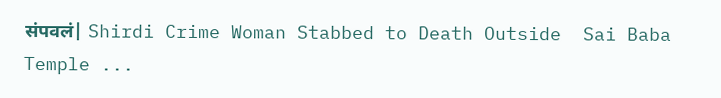संपवलं| Shirdi Crime Woman Stabbed to Death Outside  Sai Baba Temple ...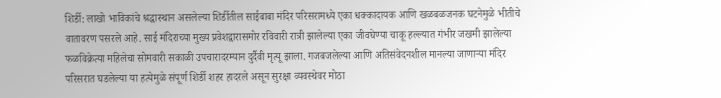शिर्डी: लाखो भाविकांचे श्रद्धास्थान असलेल्या शिर्डीतील साईबाबा मंदिर परिसरामध्ये एका धक्कादायक आणि खळबळजनक घटनेमुळे भीतीचे वातावरण पसरले आहे. साई मंदिराच्या मुख्य प्रवेशद्वारासमोर रविवारी रात्री झालेल्या एका जीवघेण्या चाकू हल्ल्यात गंभीर जखमी झालेल्या फळविक्रेत्या महिलेचा सोमवारी सकाळी उपचारादरम्यान दुर्दैवी मृत्यू झाला. गजबजलेल्या आणि अतिसंवेदनशील मानल्या जाणाऱ्या मंदिर परिसरात घडलेल्या या हत्येमुळे संपूर्ण शिर्डी शहर हादरले असून सुरक्षा व्यवस्थेवर मोठा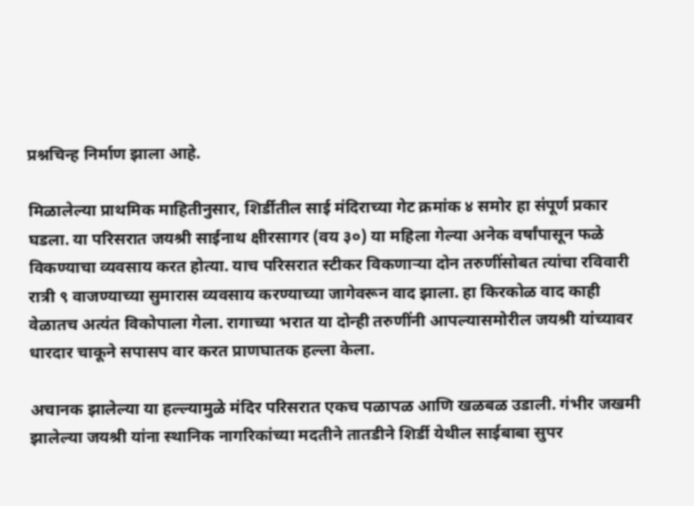प्रश्नचिन्ह निर्माण झाला आहे.

मिळालेल्या प्राथमिक माहितीनुसार, शिर्डीतील साई मंदिराच्या गेट क्रमांक ४ समोर हा संपूर्ण प्रकार घडला. या परिसरात जयश्री साईनाथ क्षीरसागर (वय ३०) या महिला गेल्या अनेक वर्षांपासून फळे विकण्याचा व्यवसाय करत होत्या. याच परिसरात स्टीकर विकणाऱ्या दोन तरुणींसोबत त्यांचा रविवारी रात्री ९ वाजण्याच्या सुमारास व्यवसाय करण्याच्या जागेवरून वाद झाला. हा किरकोळ वाद काही वेळातच अत्यंत विकोपाला गेला. रागाच्या भरात या दोन्ही तरुणींनी आपल्यासमोरील जयश्री यांच्यावर धारदार चाकूने सपासप वार करत प्राणघातक हल्ला केला.

अचानक झालेल्या या हल्ल्यामुळे मंदिर परिसरात एकच पळापळ आणि खळबळ उडाली. गंभीर जखमी झालेल्या जयश्री यांना स्थानिक नागरिकांच्या मदतीने तातडीने शिर्डी येथील साईबाबा सुपर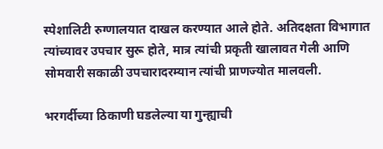स्पेशालिटी रुग्णालयात दाखल करण्यात आले होते. अतिदक्षता विभागात त्यांच्यावर उपचार सुरू होते, मात्र त्यांची प्रकृती खालावत गेली आणि सोमवारी सकाळी उपचारादरम्यान त्यांची प्राणज्योत मालवली.

भरगर्दीच्या ठिकाणी घडलेल्या या गुन्ह्याची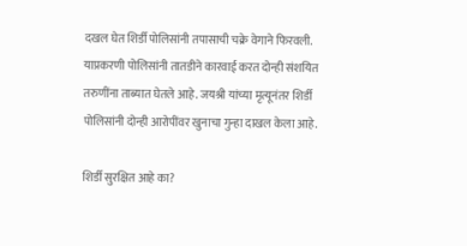दखल घेत शिर्डी पोलिसांनी तपासाची चक्रे वेगाने फिरवली. याप्रकरणी पोलिसांनी तातडीने कारवाई करत दोन्ही संशयित तरुणींना ताब्यात घेतले आहे. जयश्री यांच्या मृत्यूनंतर शिर्डी पोलिसांनी दोन्ही आरोपींवर खुनाचा गुन्हा दाखल केला आहे.

शिर्डी सुरक्षित आहे का?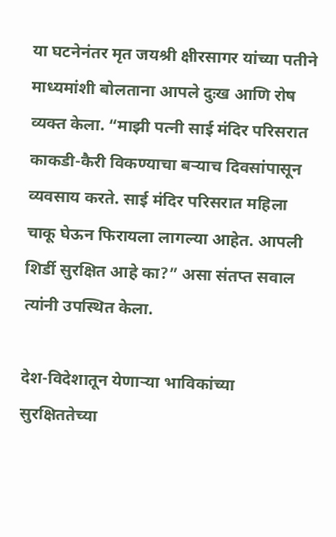या घटनेनंतर मृत जयश्री क्षीरसागर यांच्या पतीने माध्यमांशी बोलताना आपले दुःख आणि रोष व्यक्त केला. “माझी पत्नी साई मंदिर परिसरात काकडी-कैरी विकण्याचा बऱ्याच दिवसांपासून व्यवसाय करते. साई मंदिर परिसरात महिला चाकू घेऊन फिरायला लागल्या आहेत. आपली शिर्डी सुरक्षित आहे का?” असा संतप्त सवाल त्यांनी उपस्थित केला.

देश-विदेशातून येणाऱ्या भाविकांच्या सुरक्षिततेच्या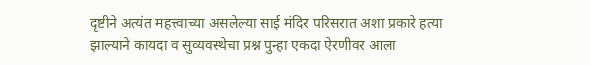दृष्टीने अत्यंत महत्त्वाच्या असलेल्या साई मंदिर परिसरात अशा प्रकारे हत्या झाल्याने कायदा व सुव्यवस्थेचा प्रश्न पुन्हा एकदा ऐरणीवर आला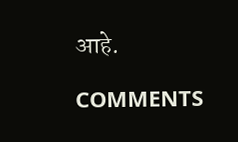आहे.

COMMENTS